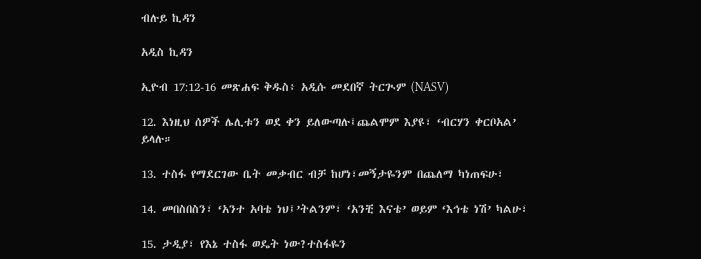ብሉይ ኪዳን

አዲስ ኪዳን

ኢዮብ 17:12-16 መጽሐፍ ቅዱስ፥ አዲሱ መደበኛ ትርጒም (NASV)

12. እነዚህ ሰዎች ሌሊቱን ወደ ቀን ይለውጣሉ፤ጨልሞም እያዩ፣ ‘ብርሃን ቀርቦአል’ ይላሉ።

13. ተስፋ የማደርገው ቤት መቃብር ብቻ ከሆነ፣መኝታዬንም በጨለማ ካነጠፍሁ፣

14. መበስበስን፣ ‘አንተ አባቴ ነህ፤’ትልንም፣ ‘አንቺ እናቴ’ ወይም ‘እኅቴ ነሽ’ ካልሁ፣

15. ታዲያ፣ የእኔ ተስፋ ወዴት ነው?ተስፋዬን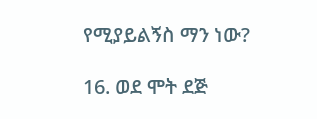የሚያይልኝስ ማን ነው?

16. ወደ ሞት ደጅ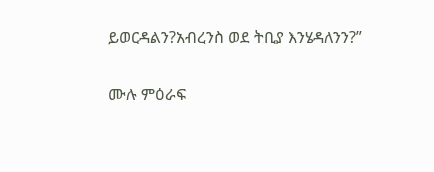ይወርዳልን?አብረንስ ወደ ትቢያ እንሄዳለንን?”

ሙሉ ምዕራፍ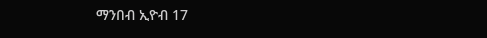ማንበብ ኢዮብ 17